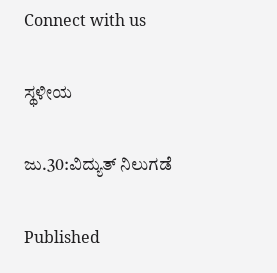Connect with us

ಸ್ಥಳೀಯ

ಜು.30:ವಿದ್ಯುತ್ ನಿಲುಗಡೆ

Published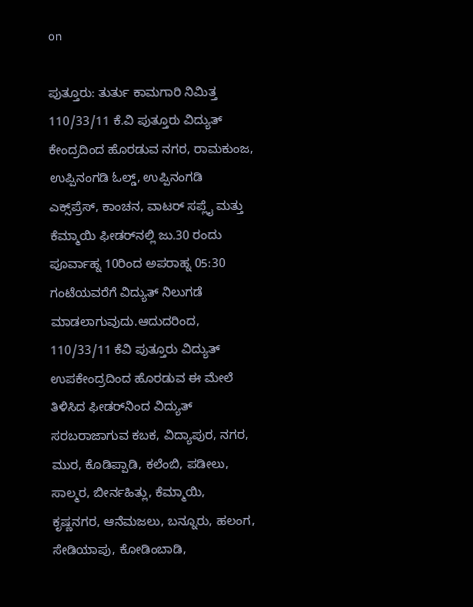on

ಪುತ್ತೂರು: ತುರ್ತು ಕಾಮಗಾರಿ ನಿಮಿತ್ತ 110/33/11 ಕೆ.ವಿ ಪುತ್ತೂರು ವಿದ್ಯುತ್ ಕೇಂದ್ರದಿಂದ ಹೊರಡುವ ನಗರ, ರಾಮಕುಂಜ, ಉಪ್ಪಿನಂಗಡಿ ಓಲ್ಡ್, ಉಪ್ಪಿನಂಗಡಿ ಎಕ್ಸ್‌ಪ್ರೆಸ್, ಕಾಂಚನ, ವಾಟರ್ ಸಪ್ಲೈ ಮತ್ತು ಕೆಮ್ಮಾಯಿ ಫೀಡರ್‌ನಲ್ಲಿ ಜು.30 ರಂದು ಪೂರ್ವಾಹ್ನ 10ರಿಂದ ಅಪರಾಹ್ನ 05:30 ಗಂಟೆಯವರೆಗೆ ವಿದ್ಯುತ್ ನಿಲುಗಡೆ ಮಾಡಲಾಗುವುದು.ಆದುದರಿಂದ, 110/33/11 ಕೆವಿ ಪುತ್ತೂರು ವಿದ್ಯುತ್ ಉಪಕೇಂದ್ರದಿಂದ ಹೊರಡುವ ಈ ಮೇಲೆ ತಿಳಿಸಿದ ಫೀಡರ್‌ನಿಂದ ವಿದ್ಯುತ್ ಸರಬರಾಜಾಗುವ ಕಬಕ, ವಿದ್ಯಾಪುರ, ನಗರ, ಮುರ, ಕೊಡಿಪ್ಪಾಡಿ, ಕಲೆಂಬಿ, ಪಡೀಲು, ಸಾಲ್ಮರ, ಬೀರ್ನಹಿತ್ಲು, ಕೆಮ್ಮಾಯಿ, ಕೃಷ್ಣನಗರ, ಆನೆಮಜಲು, ಬನ್ನೂರು, ಹಲಂಗ, ಸೇಡಿಯಾಪು, ಕೋಡಿಂಬಾಡಿ,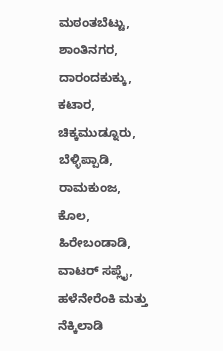ಮಠಂತಬೆಟ್ಟು, ಶಾಂತಿನಗರ, ದಾರಂದಕುಕ್ಕು, ಕಟಾರ, ಚಿಕ್ಕಮುಡ್ನೂರು, ಬೆಳ್ಳಿಪ್ಪಾಡಿ, ರಾಮಕುಂಜ, ಕೊಲ, ಹಿರೇಬಂಡಾಡಿ, ವಾಟರ್ ಸಪ್ಲೈ, ಹಳೆನೇರೆಂಕಿ ಮತ್ತು ನೆಕ್ಕಿಲಾಡಿ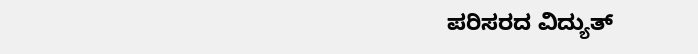ಪರಿಸರದ ವಿದ್ಯುತ್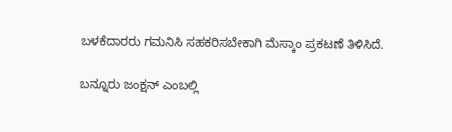ಬಳಕೆದಾರರು ಗಮನಿಸಿ ಸಹಕರಿಸಬೇಕಾಗಿ ಮೆಸ್ಕಾಂ ಪ್ರಕಟಣೆ ತಿಳಿಸಿದೆ.

ಬನ್ನೂರು ಜಂಕ್ಷನ್ ಎಂಬಲ್ಲಿ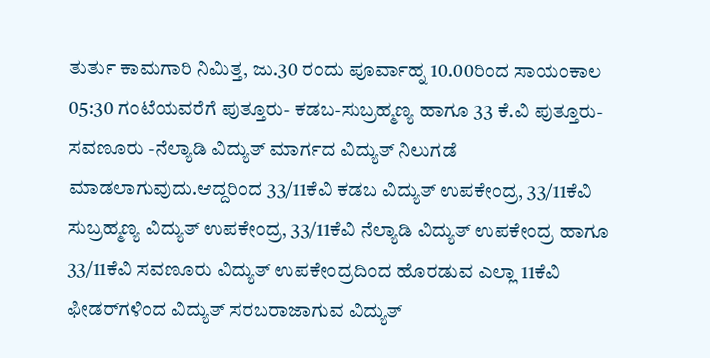ತುರ್ತು ಕಾಮಗಾರಿ ನಿಮಿತ್ತ, ಜು.30 ರಂದು ಪೂರ್ವಾಹ್ನ 10.00ರಿಂದ ಸಾಯಂಕಾಲ 05:30 ಗಂಟೆಯವರೆಗೆ ಪುತ್ತೂರು- ಕಡಬ-ಸುಬ್ರಹ್ಮಣ್ಯ ಹಾಗೂ 33 ಕೆ.ವಿ ಪುತ್ತೂರು-ಸವಣೂರು -ನೆಲ್ಯಾಡಿ ವಿದ್ಯುತ್ ಮಾರ್ಗದ ವಿದ್ಯುತ್ ನಿಲುಗಡೆ ಮಾಡಲಾಗುವುದು.ಆದ್ದರಿಂದ 33/11ಕೆವಿ ಕಡಬ ವಿದ್ಯುತ್ ಉಪಕೇಂದ್ರ, 33/11ಕೆವಿ ಸುಬ್ರಹ್ಮಣ್ಯ ವಿದ್ಯುತ್ ಉಪಕೇಂದ್ರ, 33/11ಕೆವಿ ನೆಲ್ಯಾಡಿ ವಿದ್ಯುತ್ ಉಪಕೇಂದ್ರ ಹಾಗೂ 33/11ಕೆವಿ ಸವಣೂರು ವಿದ್ಯುತ್ ಉಪಕೇಂದ್ರದಿಂದ ಹೊರಡುವ ಎಲ್ಲಾ 11ಕೆವಿ ಫೀಡರ್‌ಗಳಿಂದ ವಿದ್ಯುತ್ ಸರಬರಾಜಾಗುವ ವಿದ್ಯುತ್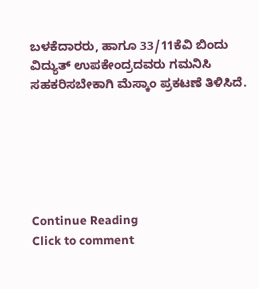ಬಳಕೆದಾರರು, ಹಾಗೂ 33/11ಕೆವಿ ಬಿಂದು ವಿದ್ಯುತ್ ಉಪಕೇಂದ್ರದವರು ಗಮನಿಸಿ ಸಹಕರಿಸಬೇಕಾಗಿ ಮೆಸ್ಕಾಂ ಪ್ರಕಟಣೆ ತಿಳಿಸಿದೆ.






Continue Reading
Click to comment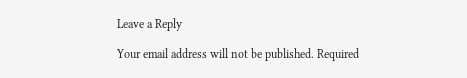Leave a Reply

Your email address will not be published. Required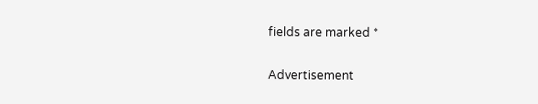fields are marked *

Advertisement